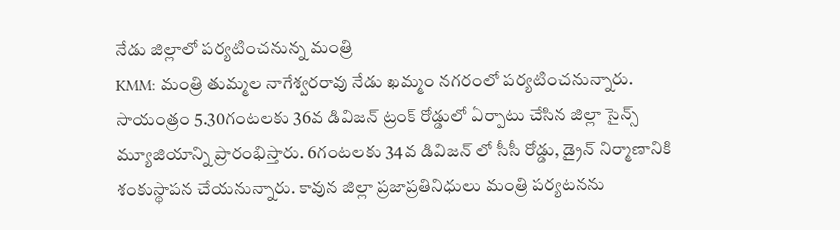నేడు జిల్లాలో పర్యటించనున్న మంత్రి
KMM: మంత్రి తుమ్మల నాగేశ్వరరావు నేడు ఖమ్మం నగరంలో పర్యటించనున్నారు. సాయంత్రం 5.30గంటలకు 36వ డివిజన్ ట్రంక్ రోడ్డులో ఏర్పాటు చేసిన జిల్లా సైన్స్ మ్యూజియాన్ని ప్రారంభిస్తారు. 6గంటలకు 34వ డివిజన్ లో సీసీ రోడ్డు, డ్రైన్ నిర్మాణానికి శంకుస్థాపన చేయనున్నారు. కావున జిల్లా ప్రజాప్రతినిధులు మంత్రి పర్యటనను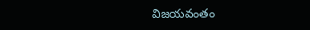విజయవంతం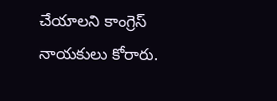చేయాలని కాంగ్రెస్ నాయకులు కోరారు.